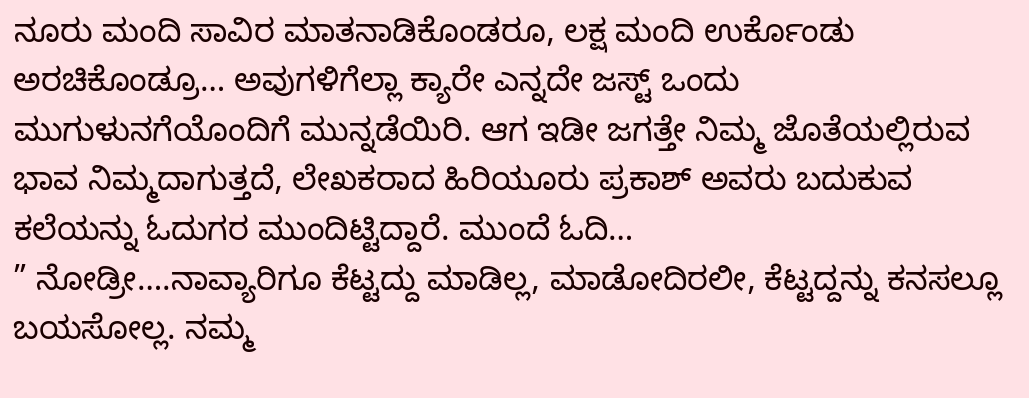ನೂರು ಮಂದಿ ಸಾವಿರ ಮಾತನಾಡಿಕೊಂಡರೂ, ಲಕ್ಷ ಮಂದಿ ಉರ್ಕೊಂಡು ಅರಚಿಕೊಂಡ್ರೂ… ಅವುಗಳಿಗೆಲ್ಲಾ ಕ್ಯಾರೇ ಎನ್ನದೇ ಜಸ್ಟ್ ಒಂದು ಮುಗುಳುನಗೆಯೊಂದಿಗೆ ಮುನ್ನಡೆಯಿರಿ. ಆಗ ಇಡೀ ಜಗತ್ತೇ ನಿಮ್ಮ ಜೊತೆಯಲ್ಲಿರುವ ಭಾವ ನಿಮ್ಮದಾಗುತ್ತದೆ, ಲೇಖಕರಾದ ಹಿರಿಯೂರು ಪ್ರಕಾಶ್ ಅವರು ಬದುಕುವ ಕಲೆಯನ್ನು ಓದುಗರ ಮುಂದಿಟ್ಟಿದ್ದಾರೆ. ಮುಂದೆ ಓದಿ…
” ನೋಡ್ರೀ….ನಾವ್ಯಾರಿಗೂ ಕೆಟ್ಟದ್ದು ಮಾಡಿಲ್ಲ, ಮಾಡೋದಿರಲೀ, ಕೆಟ್ಟದ್ದನ್ನು ಕನಸಲ್ಲೂ ಬಯಸೋಲ್ಲ. ನಮ್ಮ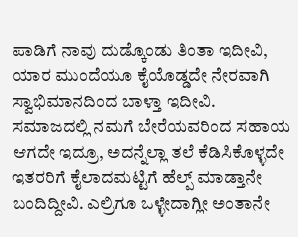ಪಾಡಿಗೆ ನಾವು ದುಡ್ಕೊಂಡು ತಿಂತಾ ಇದೀವಿ, ಯಾರ ಮುಂದೆಯೂ ಕೈಯೊಡ್ಡದೇ ನೇರವಾಗಿ ಸ್ವಾಭಿಮಾನದಿಂದ ಬಾಳ್ತಾ ಇದೀವಿ. ಸಮಾಜದಲ್ಲಿ ನಮಗೆ ಬೇರೆಯವರಿಂದ ಸಹಾಯ ಆಗದೇ ಇದ್ರೂ, ಅದನ್ನೆಲ್ಲಾ ತಲೆ ಕೆಡಿಸಿಕೊಳ್ಳದೇ ಇತರರಿಗೆ ಕೈಲಾದಮಟ್ಟಿಗೆ ಹೆಲ್ಪ್ ಮಾಡ್ತಾನೇ ಬಂದಿದ್ದೀವಿ. ಎಲ್ರಿಗೂ ಒಳ್ಳೇದಾಗ್ಲೀ ಅಂತಾನೇ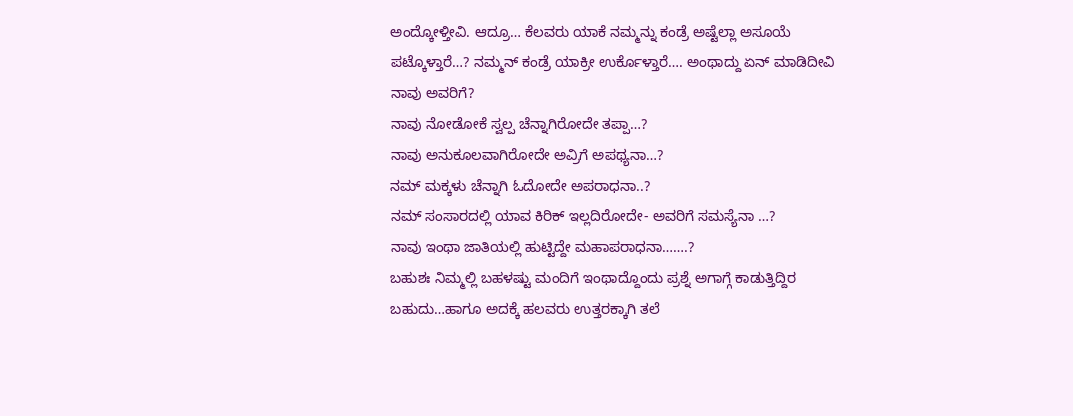ಅಂದ್ಕೋಳ್ತೀವಿ. ಆದ್ರೂ… ಕೆಲವರು ಯಾಕೆ ನಮ್ಮನ್ನು ಕಂಡ್ರೆ ಅಷ್ಟೆಲ್ಲಾ ಅಸೂಯೆ ಪಟ್ಕೊಳ್ತಾರೆ…? ನಮ್ಮನ್ ಕಂಡ್ರೆ ಯಾಕ್ರೀ ಉರ್ಕೊಳ್ತಾರೆ…. ಅಂಥಾದ್ದು ಏನ್ ಮಾಡಿದೀವಿ ನಾವು ಅವರಿಗೆ?
ನಾವು ನೋಡೋಕೆ ಸ್ವಲ್ಪ ಚೆನ್ನಾಗಿರೋದೇ ತಪ್ಪಾ…?
ನಾವು ಅನುಕೂಲವಾಗಿರೋದೇ ಅವ್ರಿಗೆ ಅಪಥ್ಯನಾ…?
ನಮ್ ಮಕ್ಕಳು ಚೆನ್ನಾಗಿ ಓದೋದೇ ಅಪರಾಧನಾ..?
ನಮ್ ಸಂಸಾರದಲ್ಲಿ ಯಾವ ಕಿರಿಕ್ ಇಲ್ಲದಿರೋದೇ- ಅವರಿಗೆ ಸಮಸ್ಯೆನಾ …?
ನಾವು ಇಂಥಾ ಜಾತಿಯಲ್ಲಿ ಹುಟ್ಟಿದ್ದೇ ಮಹಾಪರಾಧನಾ…….?
ಬಹುಶಃ ನಿಮ್ಮಲ್ಲಿ ಬಹಳಷ್ಟು ಮಂದಿಗೆ ಇಂಥಾದ್ದೊಂದು ಪ್ರಶ್ನೆ ಅಗಾಗ್ಗೆ ಕಾಡುತ್ತಿದ್ದಿರ ಬಹುದು…ಹಾಗೂ ಅದಕ್ಕೆ ಹಲವರು ಉತ್ತರಕ್ಕಾಗಿ ತಲೆ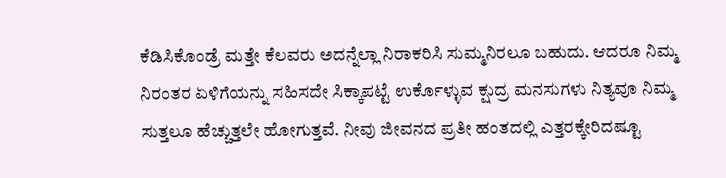ಕೆಡಿಸಿಕೊಂಡ್ರೆ ಮತ್ತೇ ಕೆಲವರು ಅದನ್ನೆಲ್ಲಾ ನಿರಾಕರಿಸಿ ಸುಮ್ಮನಿರಲೂ ಬಹುದು. ಆದರೂ ನಿಮ್ಮ ನಿರಂತರ ಏಳಿಗೆಯನ್ನು ಸಹಿಸದೇ ಸಿಕ್ಕಾಪಟ್ಟೆ ಉರ್ಕೊಳ್ಳುವ ಕ್ಷುದ್ರ ಮನಸುಗಳು ನಿತ್ಯವೂ ನಿಮ್ಮ ಸುತ್ತಲೂ ಹೆಚ್ಚುತ್ತಲೇ ಹೋಗುತ್ತವೆ. ನೀವು ಜೀವನದ ಪ್ರತೀ ಹಂತದಲ್ಲಿ ಎತ್ತರಕ್ಕೇರಿದಷ್ಟೂ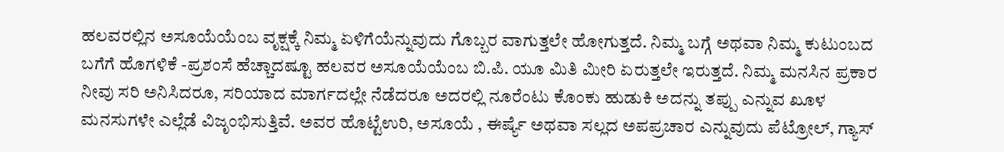ಹಲವರಲ್ಲಿನ ಅಸೂಯೆಯೆಂಬ ವೃಕ್ಷಕ್ಕೆ ನಿಮ್ಮ ಏಳಿಗೆಯೆನ್ನುವುದು ಗೊಬ್ಬರ ವಾಗುತ್ತಲೇ ಹೋಗುತ್ತದೆ. ನಿಮ್ಮ ಬಗ್ಗೆ ಅಥವಾ ನಿಮ್ಮ ಕುಟುಂಬದ ಬಗೆಗೆ ಹೊಗಳಿಕೆ -ಪ್ರಶಂಸೆ ಹೆಚ್ಚಾದಷ್ಟೂ ಹಲವರ ಅಸೂಯೆಯೆಂಬ ಬಿ.ಪಿ. ಯೂ ಮಿತಿ ಮೀರಿ ಏರುತ್ತಲೇ ಇರುತ್ತದೆ. ನಿಮ್ಮ ಮನಸಿನ ಪ್ರಕಾರ ನೀವು ಸರಿ ಅನಿಸಿದರೂ, ಸರಿಯಾದ ಮಾರ್ಗದಲ್ಲೇ ನೆಡೆದರೂ ಅದರಲ್ಲಿ ನೂರೆಂಟು ಕೊಂಕು ಹುಡುಕಿ ಅದನ್ನು ತಪ್ಪು ಎನ್ನುವ ಖೂಳ ಮನಸುಗಳೇ ಎಲ್ಲೆಡೆ ವಿಜೃಂಭಿಸುತ್ತಿವೆ. ಅವರ ಹೊಟ್ಟೆಉರಿ, ಅಸೂಯೆ , ಈರ್ಷ್ಯೆ ಅಥವಾ ಸಲ್ಲದ ಅಪಪ್ರಚಾರ ಎನ್ನುವುದು ಪೆಟ್ರೋಲ್, ಗ್ಯಾಸ್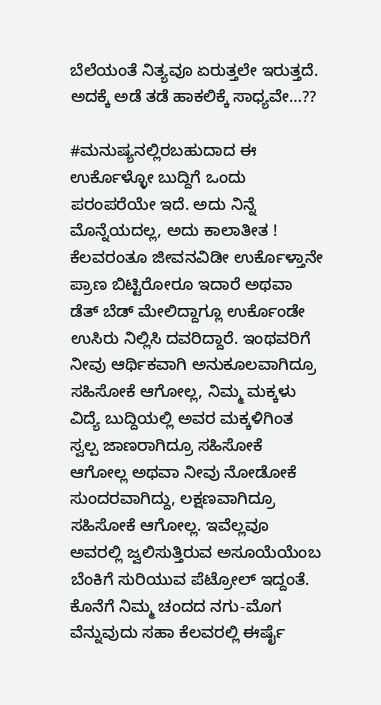ಬೆಲೆಯಂತೆ ನಿತ್ಯವೂ ಏರುತ್ತಲೇ ಇರುತ್ತದೆ. ಅದಕ್ಕೆ ಅಡೆ ತಡೆ ಹಾಕಲಿಕ್ಕೆ ಸಾಧ್ಯವೇ…??

#ಮನುಷ್ಯನಲ್ಲಿರಬಹುದಾದ ಈ ಉರ್ಕೊಳ್ಳೋ ಬುದ್ದಿಗೆ ಒಂದು ಪರಂಪರೆಯೇ ಇದೆ. ಅದು ನಿನ್ನೆ ಮೊನ್ನೆಯದಲ್ಲ, ಅದು ಕಾಲಾತೀತ ! ಕೆಲವರಂತೂ ಜೀವನವಿಡೀ ಉರ್ಕೊಳ್ತಾನೇ ಪ್ರಾಣ ಬಿಟ್ಟಿರೋರೂ ಇದಾರೆ ಅಥವಾ ಡೆತ್ ಬೆಡ್ ಮೇಲಿದ್ದಾಗ್ಲೂ ಉರ್ಕೊಂಡೇ ಉಸಿರು ನಿಲ್ಲಿಸಿ ದವರಿದ್ದಾರೆ. ಇಂಥವರಿಗೆ ನೀವು ಆರ್ಥಿಕವಾಗಿ ಅನುಕೂಲವಾಗಿದ್ರೂ ಸಹಿಸೋಕೆ ಆಗೋಲ್ಲ, ನಿಮ್ಮ ಮಕ್ಕಳು ವಿದ್ಯೆ ಬುದ್ದಿಯಲ್ಲಿ ಅವರ ಮಕ್ಕಳಿಗಿಂತ ಸ್ವಲ್ಪ ಜಾಣರಾಗಿದ್ರೂ ಸಹಿಸೋಕೆ ಆಗೋಲ್ಲ ಅಥವಾ ನೀವು ನೋಡೋಕೆ ಸುಂದರವಾಗಿದ್ದು, ಲಕ್ಷಣವಾಗಿದ್ರೂ ಸಹಿಸೋಕೆ ಆಗೋಲ್ಲ. ಇವೆಲ್ಲವೂ ಅವರಲ್ಲಿ ಜ್ವಲಿಸುತ್ತಿರುವ ಅಸೂಯೆಯೆಂಬ ಬೆಂಕಿಗೆ ಸುರಿಯುವ ಪೆಟ್ರೋಲ್ ಇದ್ದಂತೆ. ಕೊನೆಗೆ ನಿಮ್ಮ ಚಂದದ ನಗು-ಮೊಗ ವೆನ್ನುವುದು ಸಹಾ ಕೆಲವರಲ್ಲಿ ಈರ್ಷೈ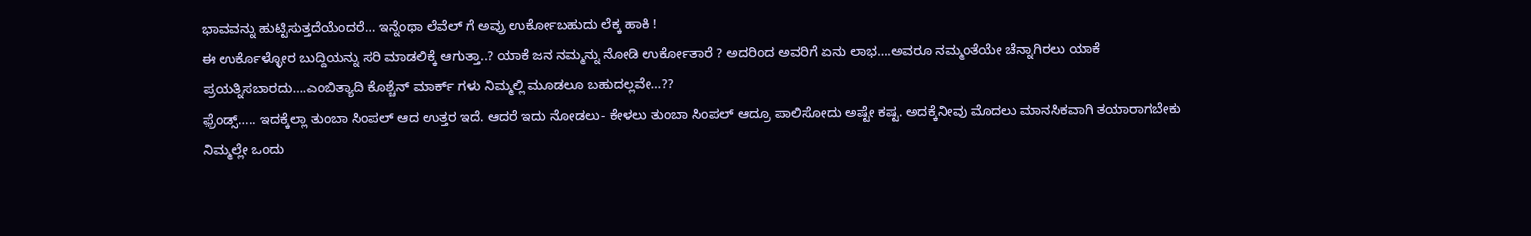ಭಾವವನ್ನು ಹುಟ್ಟಿಸುತ್ತದೆಯೆಂದರೆ… ಇನ್ನೆಂಥಾ ಲೆವೆಲ್ ಗೆ ಅವ್ರು ಉರ್ಕೋಬಹುದು ಲೆಕ್ಕ ಹಾಕಿ !
ಈ ಉರ್ಕೊಳ್ಳೋರ ಬುದ್ದಿಯನ್ನು ಸರಿ ಮಾಡಲಿಕ್ಕೆ ಆಗುತ್ತಾ..? ಯಾಕೆ ಜನ ನಮ್ಮನ್ನು ನೋಡಿ ಉರ್ಕೋತಾರೆ ? ಅದರಿಂದ ಅವರಿಗೆ ಏನು ಲಾಭ….ಅವರೂ ನಮ್ಮಂತೆಯೇ ಚೆನ್ನಾಗಿರಲು ಯಾಕೆ ಪ್ರಯತ್ನಿಸಬಾರದು….ಎಂಬಿತ್ಯಾದಿ ಕೊಶ್ಚೆನ್ ಮಾರ್ಕ್ ಗಳು ನಿಮ್ಮಲ್ಲಿ ಮೂಡಲೂ ಬಹುದಲ್ಲವೇ…??
ಫ಼್ರೆಂಡ್ಸ್….. ಇದಕ್ಕೆಲ್ಲಾ ತುಂಬಾ ಸಿಂಪಲ್ ಆದ ಉತ್ತರ ಇದೆ. ಆದರೆ ಇದು ನೋಡಲು- ಕೇಳಲು ತುಂಬಾ ಸಿಂಪಲ್ ಆದ್ರೂ ಪಾಲಿಸೋದು ಅಷ್ಟೇ ಕಷ್ಟ. ಅದಕ್ಕೆನೀವು ಮೊದಲು ಮಾನಸಿಕವಾಗಿ ತಯಾರಾಗಬೇಕು ನಿಮ್ಮಲ್ಲೇ ಒಂದು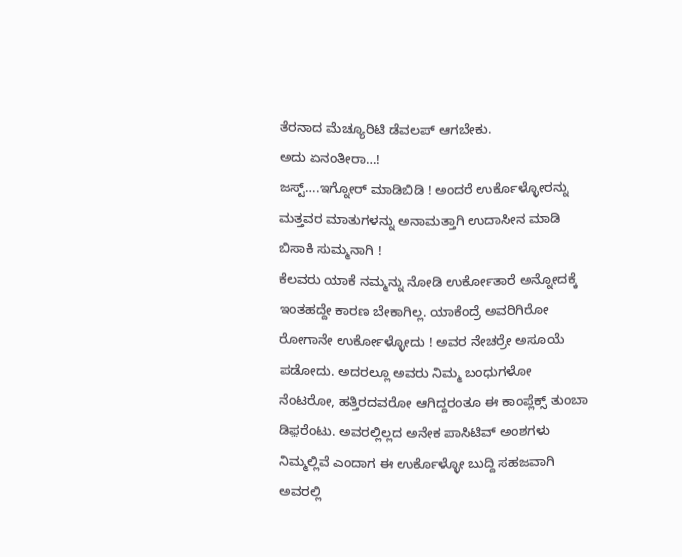ತೆರನಾದ ಮೆಚ್ಯೂರಿಟಿ ಡೆವಲಪ್ ಆಗಬೇಕು.
ಅದು ಏನಂತೀರಾ…!
ಜಸ್ಟ್….ಇಗ್ನೋರ್ ಮಾಡಿಬಿಡಿ ! ಅಂದರೆ ಉರ್ಕೊಳ್ಳೋರನ್ನು ಮತ್ತವರ ಮಾತುಗಳನ್ನು ಅನಾಮತ್ತಾಗಿ ಉದಾಸೀನ ಮಾಡಿ ಬಿಸಾಕಿ ಸುಮ್ಮನಾಗಿ !
ಕೆಲವರು ಯಾಕೆ ನಮ್ಮನ್ನು ನೋಡಿ ಉರ್ಕೋತಾರೆ ಅನ್ನೋದಕ್ಕೆ ಇಂತಹದ್ದೇ ಕಾರಣ ಬೇಕಾಗಿಲ್ಲ. ಯಾಕೆಂದ್ರೆ ಅವರಿಗಿರೋ ರೋಗಾನೇ ಉರ್ಕೋಳ್ಳೋದು ! ಅವರ ನೇಚರ್ರೇ ಅಸೂಯೆ ಪಡೋದು. ಅದರಲ್ಲೂ ಅವರು ನಿಮ್ಮ ಬಂಧುಗಳೋ ನೆಂಟರೋ, ಹತ್ತಿರದವರೋ ಆಗಿದ್ದರಂತೂ ಈ ಕಾಂಪ್ಲೆಕ್ಸ್ ತುಂಬಾ ಡಿಫ಼ರೆಂಟು. ಅವರಲ್ಲಿಲ್ಲದ ಅನೇಕ ಪಾಸಿಟಿವ್ ಅಂಶಗಳು ನಿಮ್ಮಲ್ಲಿವೆ ಎಂದಾಗ ಈ ಉರ್ಕೊಳ್ಳೋ ಬುದ್ದಿ ಸಹಜವಾಗಿ ಅವರಲ್ಲಿ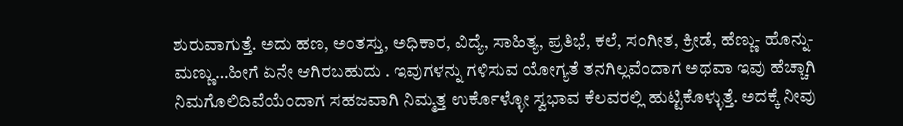ಶುರುವಾಗುತ್ತೆ. ಅದು ಹಣ, ಅಂತಸ್ತು, ಅಧಿಕಾರ, ವಿದ್ಯೆ, ಸಾಹಿತ್ಯ, ಪ್ರತಿಭೆ, ಕಲೆ, ಸಂಗೀತ, ಕ್ರೀಡೆ, ಹೆಣ್ಣು- ಹೊನ್ನು- ಮಣ್ಣು…ಹೀಗೆ ಏನೇ ಆಗಿರಬಹುದು . ಇವುಗಳನ್ನು ಗಳಿಸುವ ಯೋಗ್ಯತೆ ತನಗಿಲ್ಲವೆಂದಾಗ ಅಥವಾ ಇವು ಹೆಚ್ಚಾಗಿ ನಿಮಗೊಲಿದಿವೆಯೆಂದಾಗ ಸಹಜವಾಗಿ ನಿಮ್ಮತ್ತ ಉರ್ಕೊಳ್ಳೋ ಸ್ವಭಾವ ಕೆಲವರಲ್ಲಿ ಹುಟ್ಟಿಕೊಳ್ಳುತ್ತೆ. ಅದಕ್ಕೆ ನೀವು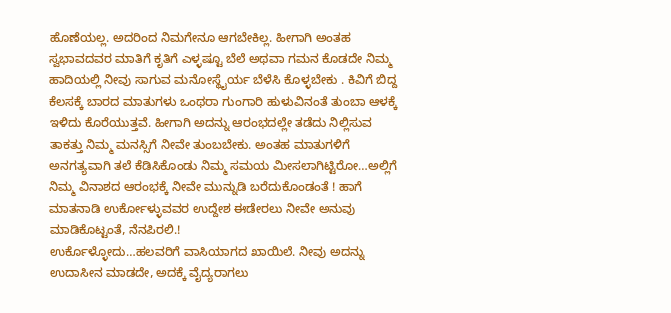ಹೊಣೆಯಲ್ಲ. ಅದರಿಂದ ನಿಮಗೇನೂ ಆಗಬೇಕಿಲ್ಲ. ಹೀಗಾಗಿ ಅಂತಹ ಸ್ವಭಾವದವರ ಮಾತಿಗೆ ಕೃತಿಗೆ ಎಳ್ಳಷ್ಟೂ ಬೆಲೆ ಅಥವಾ ಗಮನ ಕೊಡದೇ ನಿಮ್ಮ ಹಾದಿಯಲ್ಲಿ ನೀವು ಸಾಗುವ ಮನೋಸ್ಥೈರ್ಯ ಬೆಳೆಸಿ ಕೊಳ್ಳಬೇಕು . ಕಿವಿಗೆ ಬಿದ್ದ ಕೆಲಸಕ್ಕೆ ಬಾರದ ಮಾತುಗಳು ಒಂಥರಾ ಗುಂಗಾರಿ ಹುಳುವಿನಂತೆ ತುಂಬಾ ಆಳಕ್ಕೆ ಇಳಿದು ಕೊರೆಯುತ್ತವೆ. ಹೀಗಾಗಿ ಅದನ್ನು ಆರಂಭದಲ್ಲೇ ತಡೆದು ನಿಲ್ಲಿಸುವ ತಾಕತ್ತು ನಿಮ್ಮ ಮನಸ್ಸಿಗೆ ನೀವೇ ತುಂಬಬೇಕು. ಅಂತಹ ಮಾತುಗಳಿಗೆ ಅನಗತ್ಯವಾಗಿ ತಲೆ ಕೆಡಿಸಿಕೊಂಡು ನಿಮ್ಮ ಸಮಯ ಮೀಸಲಾಗಿಟ್ಟಿರೋ…ಅಲ್ಲಿಗೆ ನಿಮ್ಮ ವಿನಾಶದ ಆರಂಭಕ್ಕೆ ನೀವೇ ಮುನ್ನುಡಿ ಬರೆದುಕೊಂಡಂತೆ ! ಹಾಗೆ ಮಾತನಾಡಿ ಉರ್ಕೋಳ್ಳುವವರ ಉದ್ದೇಶ ಈಡೇರಲು ನೀವೇ ಅನುವು ಮಾಡಿಕೊಟ್ಟಂತೆ, ನೆನಪಿರಲಿ.!
ಉರ್ಕೊಳ್ಳೋದು…ಹಲವರಿಗೆ ವಾಸಿಯಾಗದ ಖಾಯಿಲೆ. ನೀವು ಅದನ್ನು ಉದಾಸೀನ ಮಾಡದೇ, ಅದಕ್ಕೆ ವೈದ್ಯರಾಗಲು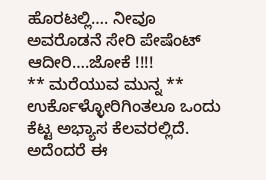ಹೊರಟಲ್ಲಿ…. ನೀವೂ ಅವರೊಡನೆ ಸೇರಿ ಪೇಷೆಂಟ್ ಆದೀರಿ….ಜೋಕೆ !!!!
** ಮರೆಯುವ ಮುನ್ನ **
ಉರ್ಕೊಳ್ಳೋರಿಗಿಂತಲೂ ಒಂದು ಕೆಟ್ಟ ಅಭ್ಯಾಸ ಕೆಲವರಲ್ಲಿದೆ. ಅದೆಂದರೆ ಈ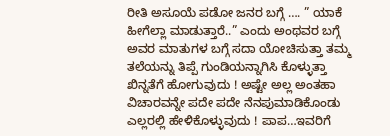ರೀತಿ ಅಸೂಯೆ ಪಡೋ ಜನರ ಬಗ್ಗೆ …. ” ಯಾಕೆ ಹೀಗೆಲ್ಲಾ ಮಾಡುತ್ತಾರೆ..” ಎಂದು ಅಂಥವರ ಬಗ್ಗೆ ಅವರ ಮಾತುಗಳ ಬಗ್ಗೆ ಸದಾ ಯೋಚಿಸುತ್ತಾ ತಮ್ಮ ತಲೆಯನ್ನು ತಿಪ್ಪೆ ಗುಂಡಿಯನ್ನಾಗಿಸಿ ಕೊಳ್ಳುತ್ತಾ ಖಿನ್ನತೆಗೆ ಹೋಗುವುದು ! ಅಷ್ಟೇ ಅಲ್ಲ ಅಂತಹಾ ವಿಚಾರವನ್ನೇ ಪದೇ ಪದೇ ನೆನಪುಮಾಡಿಕೊಂಡು ಎಲ್ಲರಲ್ಲಿ ಹೇಳಿಕೊಳ್ಳುವುದು ! ಪಾಪ…ಇವರಿಗೆ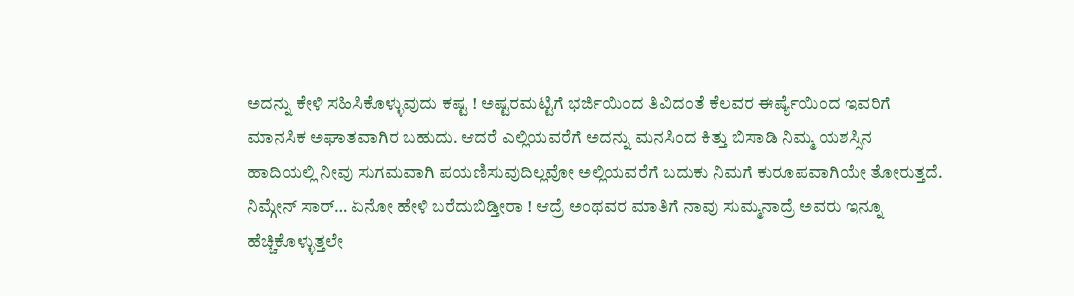ಅದನ್ನು ಕೇಳಿ ಸಹಿಸಿಕೊಳ್ಳುವುದು ಕಷ್ಟ ! ಅಷ್ಟರಮಟ್ಟಿಗೆ ಭರ್ಜಿಯಿಂದ ತಿವಿದಂತೆ ಕೆಲವರ ಈರ್ಷ್ಯೆಯಿಂದ ಇವರಿಗೆ ಮಾನಸಿಕ ಅಘಾತವಾಗಿರ ಬಹುದು. ಆದರೆ ಎಲ್ಲಿಯವರೆಗೆ ಅದನ್ನು ಮನಸಿಂದ ಕಿತ್ತು ಬಿಸಾಡಿ ನಿಮ್ಮ ಯಶಸ್ಸಿನ ಹಾದಿಯಲ್ಲಿ ನೀವು ಸುಗಮವಾಗಿ ಪಯಣಿಸುವುದಿಲ್ಲವೋ ಅಲ್ಲಿಯವರೆಗೆ ಬದುಕು ನಿಮಗೆ ಕುರೂಪವಾಗಿಯೇ ತೋರುತ್ತದೆ.
ನಿಮ್ಗೇನ್ ಸಾರ್… ಏನೋ ಹೇಳಿ ಬರೆದುಬಿಡ್ತೀರಾ ! ಆದ್ರೆ ಅಂಥವರ ಮಾತಿಗೆ ನಾವು ಸುಮ್ಮನಾದ್ರೆ ಅವರು ಇನ್ನೂ ಹೆಚ್ಚಿಕೊಳ್ಳುತ್ತಲೇ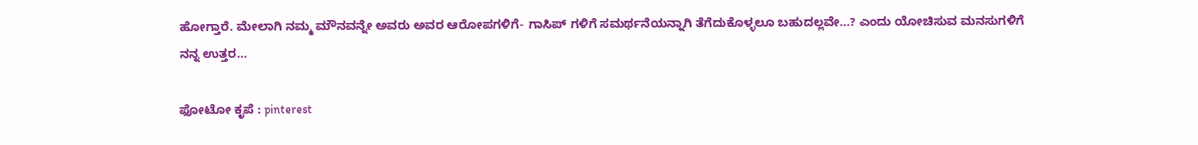ಹೋಗ್ತಾರೆ. ಮೇಲಾಗಿ ನಮ್ಮ ಮೌನವನ್ನೇ ಅವರು ಅವರ ಆರೋಪಗಳಿಗೆ- ಗಾಸಿಪ್ ಗಳಿಗೆ ಸಮರ್ಥನೆಯನ್ನಾಗಿ ತೆಗೆದುಕೊಳ್ಳಲೂ ಬಹುದಲ್ಲವೇ…? ಎಂದು ಯೋಚಿಸುವ ಮನಸುಗಳಿಗೆ
ನನ್ನ ಉತ್ತರ…

ಫೋಟೋ ಕೃಪೆ : pinterest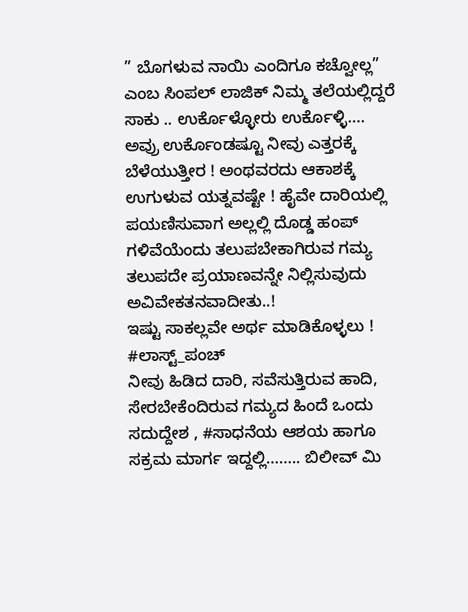” ಬೊಗಳುವ ನಾಯಿ ಎಂದಿಗೂ ಕಚ್ವೋಲ್ಲ” ಎಂಬ ಸಿಂಪಲ್ ಲಾಜಿಕ್ ನಿಮ್ಮ ತಲೆಯಲ್ಲಿದ್ದರೆ ಸಾಕು .. ಉರ್ಕೊಳ್ಳೋರು ಉರ್ಕೊಳ್ಳಿ…. ಅವ್ರು ಉರ್ಕೊಂಡಷ್ಟೂ ನೀವು ಎತ್ತರಕ್ಕೆ ಬೆಳೆಯುತ್ತೀರ ! ಅಂಥವರದು ಆಕಾಶಕ್ಕೆ ಉಗುಳುವ ಯತ್ನವಷ್ಟೇ ! ಹೈವೇ ದಾರಿಯಲ್ಲಿ ಪಯಣಿಸುವಾಗ ಅಲ್ಲಲ್ಲಿ ದೊಡ್ಡ ಹಂಪ್ ಗಳಿವೆಯೆಂದು ತಲುಪಬೇಕಾಗಿರುವ ಗಮ್ಯ ತಲುಪದೇ ಪ್ರಯಾಣವನ್ನೇ ನಿಲ್ಲಿಸುವುದು ಅವಿವೇಕತನವಾದೀತು..!
ಇಷ್ಟು ಸಾಕಲ್ಲವೇ ಅರ್ಥ ಮಾಡಿಕೊಳ್ಳಲು !
#ಲಾಸ್ಟ್_ಪಂಚ್
ನೀವು ಹಿಡಿದ ದಾರಿ, ಸವೆಸುತ್ತಿರುವ ಹಾದಿ, ಸೇರಬೇಕೆಂದಿರುವ ಗಮ್ಯದ ಹಿಂದೆ ಒಂದು ಸದುದ್ದೇಶ , #ಸಾಧನೆಯ ಆಶಯ ಹಾಗೂ ಸಕ್ರಮ ಮಾರ್ಗ ಇದ್ದಲ್ಲಿ…….. ಬಿಲೀವ್ ಮಿ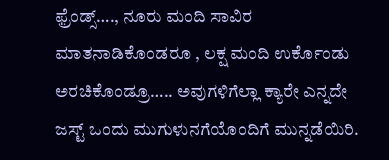ಫ಼್ರೆಂಡ್ಸ್…., ನೂರು ಮಂದಿ ಸಾವಿರ ಮಾತನಾಡಿಕೊಂಡರೂ , ಲಕ್ಷ ಮಂದಿ ಉರ್ಕೊಂಡು ಅರಚಿಕೊಂಡ್ರೂ….. ಅವುಗಳಿಗೆಲ್ಲಾ ಕ್ಯಾರೇ ಎನ್ನದೇ ಜಸ್ಟ್ ಒಂದು ಮುಗುಳುನಗೆಯೊಂದಿಗೆ ಮುನ್ನಡೆಯಿರಿ.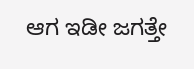ಆಗ ಇಡೀ ಜಗತ್ತೇ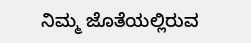ನಿಮ್ಮ ಜೊತೆಯಲ್ಲಿರುವ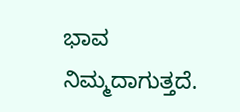ಭಾವ ನಿಮ್ಮದಾಗುತ್ತದೆ.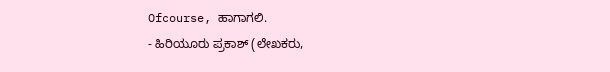Ofcourse, ಹಾಗಾಗಲಿ.
- ಹಿರಿಯೂರು ಪ್ರಕಾಶ್ (ಲೇಖಕರು,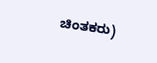ಚಿಂತಕರು)